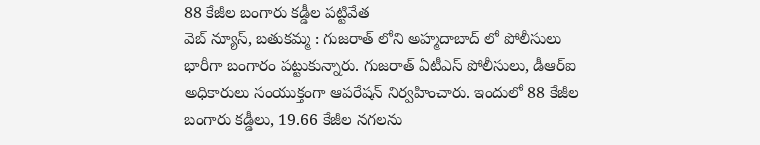88 కేజీల బంగారు కడ్డీల పట్టివేత
వెబ్ న్యూస్, బతుకమ్మ : గుజరాత్ లోని అహ్మదాబాద్ లో పోలీసులు భారీగా బంగారం పట్టుకున్నారు. గుజరాత్ ఏటీఎస్ పోలీసులు, డీఆర్ఐ అధికారులు సంయుక్తంగా ఆపరేషన్ నిర్వహించారు. ఇందులో 88 కేజీల బంగారు కడ్డీలు, 19.66 కేజీల నగలను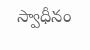స్వాధీనం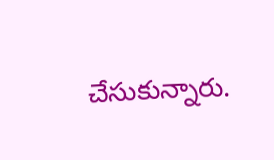చేసుకున్నారు.